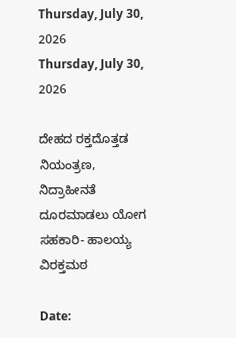Thursday, July 30, 2026
Thursday, July 30, 2026

ದೇಹದ ರಕ್ತದೊತ್ತಡ ನಿಯಂತ್ರಣ, ನಿದ್ರಾಹೀನತೆ ದೂರಮಾಡಲು ಯೋಗ ಸಹಕಾರಿ- ಹಾಲಯ್ಯ ವಿರಕ್ತಮಠ

Date: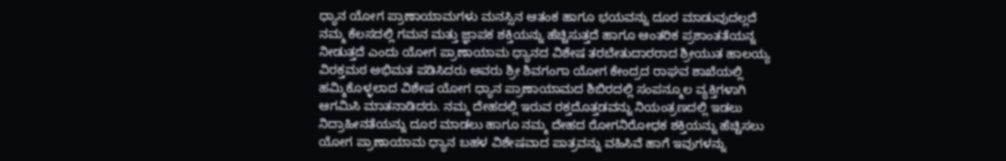ಧ್ಯಾನ ಯೋಗ ಪ್ರಾಣಾಯಾಮಗಳು ಮನಸ್ಸಿನ ಆತಂಕ ಹಾಗೂ ಭಯವನ್ನು ದೂರ ಮಾಡುವುದಲ್ಲದೆ ನಮ್ಮ ಕೆಲಸದಲ್ಲಿ ಗಮನ ಮತ್ತು ಜ್ಞಾಪಕ ಶಕ್ತಿಯನ್ನು ಹೆಚ್ಚಿಸುತ್ತದೆ ಹಾಗೂ ಆಂತರಿಕ ಪ್ರಶಾಂತತೆಯನ್ನ ನೀಡುತ್ತದೆ ಎಂದು ಯೋಗ ಪ್ರಾಣಾಯಾಮ ಧ್ಯಾನದ ವಿಶೇಷ ತರಬೇತುದಾರರಾದ ಶ್ರೀಯುತ ಹಾಲಯ್ಯ ವಿರಕ್ತಮಠ ಅಭಿಮತ ಪಡಿಸಿದರು ಅವರು ಶ್ರೀ ಶಿವಗಂಗಾ ಯೋಗ ಕೇಂದ್ರದ ರಾಘವ ಶಾಖೆಯಲ್ಲಿ ಹಮ್ಮಿಕೊಳ್ಳಲಾದ ವಿಶೇಷ ಯೋಗ ಧ್ಯಾನ ಪ್ರಾಣಾಯಾಮದ ಶಿಬಿರದಲ್ಲಿ ಸಂಪನ್ಮೂಲ ವ್ಯಕ್ತಿಗಳಾಗಿ ಆಗಮಿಸಿ ಮಾತನಾಡಿದರು. ನಮ್ಮ ದೇಹದಲ್ಲಿ ಇರುವ ರಕ್ತದೊತ್ತಡವನ್ನು ನಿಯಂತ್ರಣದಲ್ಲಿ ಇಡಲು ನಿದ್ರಾಹೀನತೆಯನ್ನು ದೂರ ಮಾಡಲು ಹಾಗೂ ನಮ್ಮ ದೇಹದ ರೋಗನಿರೋಧಕ ಶಕ್ತಿಯನ್ನು ಹೆಚ್ಚಿಸಲು ಯೋಗ ಪ್ರಾಣಾಯಾಮ ಧ್ಯಾನ ಬಹಳ ವಿಶೇಷವಾದ ಪಾತ್ರವನ್ನು ವಹಿಸಿವೆ ಹಾಗೆ ಇವುಗಳನ್ನು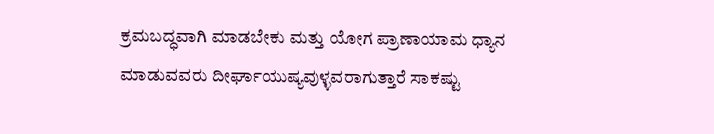ಕ್ರಮಬದ್ಧವಾಗಿ ಮಾಡಬೇಕು ಮತ್ತು ಯೋಗ ಪ್ರಾಣಾಯಾಮ ಧ್ಯಾನ ಮಾಡುವವರು ದೀರ್ಘಾಯುಷ್ಯವುಳ್ಳವರಾಗುತ್ತಾರೆ ಸಾಕಷ್ಟು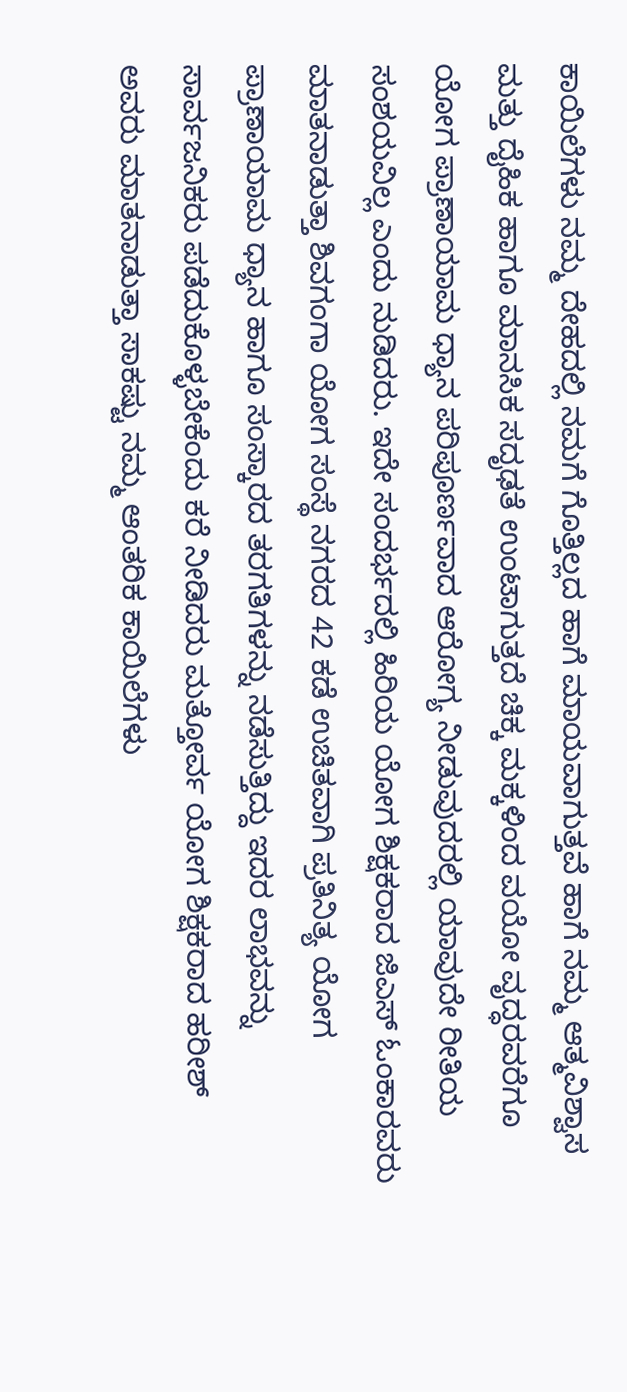ಕಾಯಿಲೆಗಳು ನಮ್ಮ ದೇಹದಲ್ಲಿ ನಮಗೆ ಗೊತ್ತಿಲ್ಲದ ಹಾಗೆ ಮಾಯವಾಗುತ್ತವೆ ಹಾಗೆ ನಮ್ಮ ಆತ್ಮವಿಶ್ವಾಸ ಮತ್ತು ದೈಹಿಕ ಹಾಗೂ ಮಾನಸಿಕ ಸದೃಢತೆ ಉಂಟಾಗುತ್ತದೆ ಚಿಕ್ಕ ಮಕ್ಕಳಿಂದ ವಯೋ ವೃದ್ಧರವರೆಗೂ ಯೋಗ ಪ್ರಾಣಾಯಾಮ ಧ್ಯಾನ ಪರಿಪೂರ್ಣವಾದ ಆರೋಗ್ಯ ನೀಡುವುದರಲ್ಲಿ ಯಾವುದೇ ರೀತಿಯ ಸಂಶಯವಿಲ್ಲ ಎಂದು ನುಡಿದರು. ಇದೇ ಸಂದರ್ಭದಲ್ಲಿ ಹಿರಿಯ ಯೋಗ ಶಿಕ್ಷಕರಾದ ಜಿಎಸ್ ಓಂಕಾರವರು ಮಾತನಾಡುತ್ತಾ ಶಿವಗಂಗಾ ಯೋಗ ಸಂಸ್ಥೆ ನಗರದ 42 ಕಡೆ ಉಚಿತವಾಗಿ ಪ್ರತಿನಿತ್ಯ ಯೋಗ ಪ್ರಾಣಾಯಾಮ ಧ್ಯಾನ ಹಾಗೂ ಸಂಸ್ಕಾರದ ತರಗತಿಗಳನ್ನು ನಡೆಸುತ್ತಿದ್ದು ಇದರ ಲಾಭವನ್ನು ಸಾರ್ವಜನಿಕರು ಪಡೆದುಕೊಳ್ಳಬೇಕೆಂದು ಕರೆ ನೀಡಿದರು ಮತ್ತೋರ್ವ ಯೋಗ ಶಿಕ್ಷಕರಾದ ಹರೀಶ್ ಅವರು ಮಾತನಾಡುತ್ತಾ ಸಾಕಷ್ಟು ನಮ್ಮ ಆಂತರಿಕ ಕಾಯಿಲೆಗಳು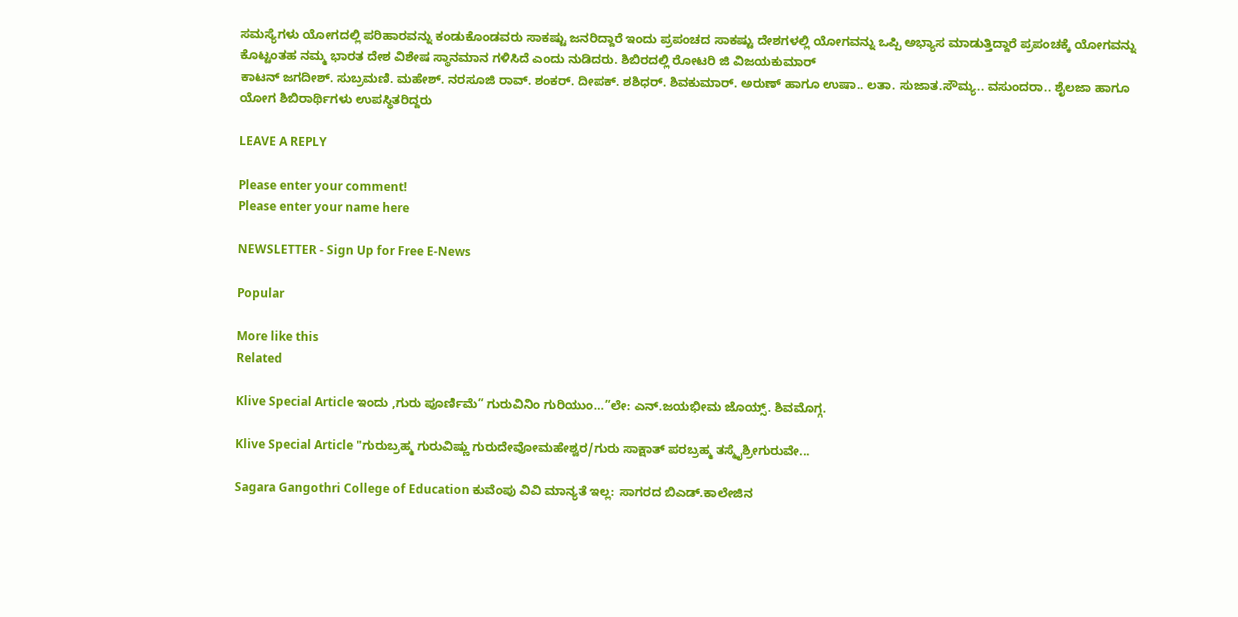ಸಮಸ್ಯೆಗಳು ಯೋಗದಲ್ಲಿ ಪರಿಹಾರವನ್ನು ಕಂಡುಕೊಂಡವರು ಸಾಕಷ್ಟು ಜನರಿದ್ದಾರೆ ಇಂದು ಪ್ರಪಂಚದ ಸಾಕಷ್ಟು ದೇಶಗಳಲ್ಲಿ ಯೋಗವನ್ನು ಒಪ್ಪಿ ಅಭ್ಯಾಸ ಮಾಡುತ್ತಿದ್ದಾರೆ ಪ್ರಪಂಚಕ್ಕೆ ಯೋಗವನ್ನು ಕೊಟ್ಟಂತಹ ನಮ್ಮ ಭಾರತ ದೇಶ ವಿಶೇಷ ಸ್ಥಾನಮಾನ ಗಳಿಸಿದೆ ಎಂದು ನುಡಿದರು. ಶಿಬಿರದಲ್ಲಿ ರೋಟರಿ ಜಿ ವಿಜಯಕುಮಾರ್
ಕಾಟನ್ ಜಗದೀಶ್. ಸುಬ್ರಮಣಿ. ಮಹೇಶ್. ನರಸೂಜಿ ರಾವ್. ಶಂಕರ್. ದೀಪಕ್. ಶಶಿಧರ್. ಶಿವಕುಮಾರ್. ಅರುಣ್ ಹಾಗೂ ಉಷಾ.. ಲತಾ. ಸುಜಾತ.ಸೌಮ್ಯ.. ವಸುಂದರಾ.. ಶೈಲಜಾ ಹಾಗೂ ಯೋಗ ಶಿಬಿರಾರ್ಥಿಗಳು ಉಪಸ್ಥಿತರಿದ್ದರು

LEAVE A REPLY

Please enter your comment!
Please enter your name here

NEWSLETTER - Sign Up for Free E-News

Popular

More like this
Related

Klive Special Article ಇಂದು ,ಗುರು ಪೂರ್ಣಿಮೆ” ಗುರುವಿನಿಂ ಗುರಿಯುಂ…”ಲೇ: ಎನ್.ಜಯಭೀಮ ಜೊಯ್ಸ್. ಶಿವಮೊಗ್ಗ.

Klive Special Article "ಗುರುಬ್ರಹ್ಮ ಗುರುವಿಷ್ಣು ಗುರುದೇವೋಮಹೇಶ್ವರ/ಗುರು ಸಾಕ್ಷಾತ್ ಪರಬ್ರಹ್ಮ ತಸ್ಮೈಶ್ರೀಗುರುವೇ...

Sagara Gangothri College of Education ಕುವೆಂಪು ವಿವಿ ಮಾನ್ಯತೆ ಇಲ್ಲ: ಸಾಗರದ ಬಿಎಡ್.ಕಾಲೇಜಿನ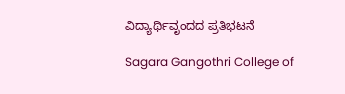ವಿದ್ಯಾರ್ಥಿವೃಂದದ ಪ್ರತಿಭಟನೆ

Sagara Gangothri College of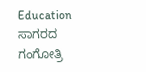Education ಸಾಗರದ ಗಂಗೋತ್ರಿ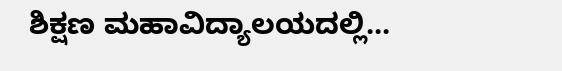ಶಿಕ್ಷಣ ಮಹಾವಿದ್ಯಾಲಯದಲ್ಲಿ...